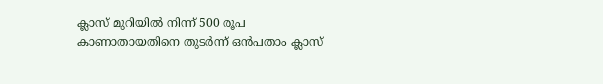ക്ലാസ് മുറിയിൽ നിന്ന് 500 രൂപ കാണാതായതിനെ തുടർന്ന് ഒൻപതാം ക്ലാസ്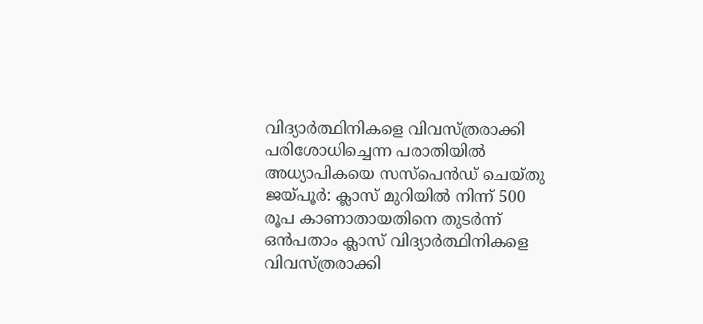വിദ്യാർത്ഥിനികളെ വിവസ്ത്രരാക്കി പരിശോധിച്ചെന്ന പരാതിയിൽ അധ്യാപികയെ സസ്പെൻഡ് ചെയ്തു
ജയ്പൂർ: ക്ലാസ് മുറിയിൽ നിന്ന് 500 രൂപ കാണാതായതിനെ തുടർന്ന് ഒൻപതാം ക്ലാസ് വിദ്യാർത്ഥിനികളെ വിവസ്ത്രരാക്കി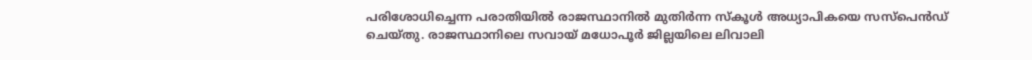പരിശോധിച്ചെന്ന പരാതിയിൽ രാജസ്ഥാനിൽ മുതിർന്ന സ്കൂൾ അധ്യാപികയെ സസ്പെൻഡ് ചെയ്തു. രാജസ്ഥാനിലെ സവായ് മധോപൂർ ജില്ലയിലെ ലിവാലി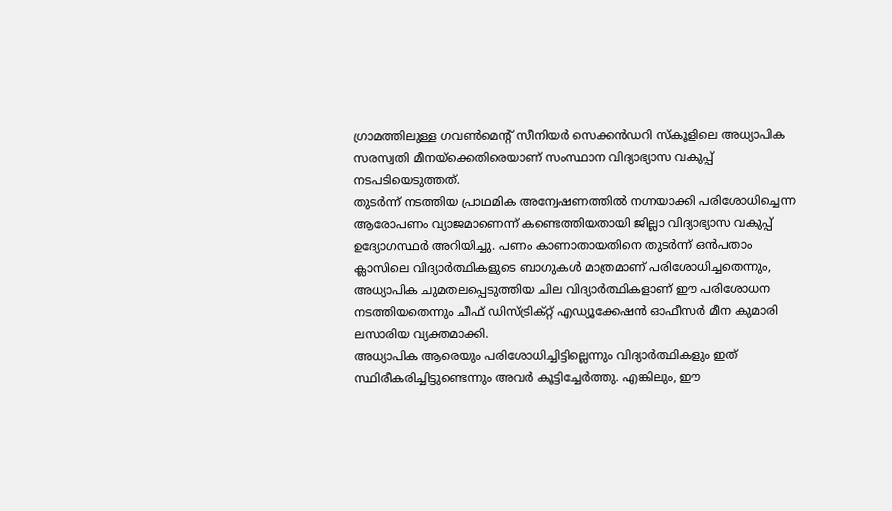ഗ്രാമത്തിലുള്ള ഗവൺമെന്റ് സീനിയർ സെക്കൻഡറി സ്കൂളിലെ അധ്യാപിക സരസ്വതി മീനയ്ക്കെതിരെയാണ് സംസ്ഥാന വിദ്യാഭ്യാസ വകുപ്പ് നടപടിയെടുത്തത്.
തുടർന്ന് നടത്തിയ പ്രാഥമിക അന്വേഷണത്തിൽ നഗ്നയാക്കി പരിശോധിച്ചെന്ന ആരോപണം വ്യാജമാണെന്ന് കണ്ടെത്തിയതായി ജില്ലാ വിദ്യാഭ്യാസ വകുപ്പ് ഉദ്യോഗസ്ഥർ അറിയിച്ചു. പണം കാണാതായതിനെ തുടർന്ന് ഒൻപതാം ക്ലാസിലെ വിദ്യാർത്ഥികളുടെ ബാഗുകൾ മാത്രമാണ് പരിശോധിച്ചതെന്നും, അധ്യാപിക ചുമതലപ്പെടുത്തിയ ചില വിദ്യാർത്ഥികളാണ് ഈ പരിശോധന നടത്തിയതെന്നും ചീഫ് ഡിസ്ട്രിക്റ്റ് എഡ്യൂക്കേഷൻ ഓഫീസർ മീന കുമാരി ലസാരിയ വ്യക്തമാക്കി.
അധ്യാപിക ആരെയും പരിശോധിച്ചിട്ടില്ലെന്നും വിദ്യാർത്ഥികളും ഇത് സ്ഥിരീകരിച്ചിട്ടുണ്ടെന്നും അവർ കൂട്ടിച്ചേർത്തു. എങ്കിലും, ഈ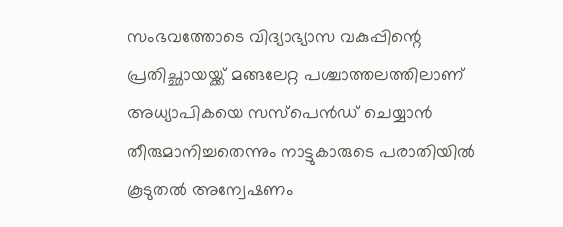സംഭവത്തോടെ വിദ്യാഭ്യാസ വകുപ്പിന്റെ പ്രതിച്ഛായയ്ക്ക് മങ്ങലേറ്റ പശ്ചാത്തലത്തിലാണ് അധ്യാപികയെ സസ്പെൻഡ് ചെയ്യാൻ തീരുമാനിച്ചതെന്നും നാട്ടുകാരുടെ പരാതിയിൽ കൂടുതൽ അന്വേഷണം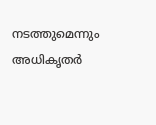നടത്തുമെന്നും അധികൃതർ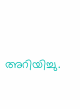അറിയിച്ചു.